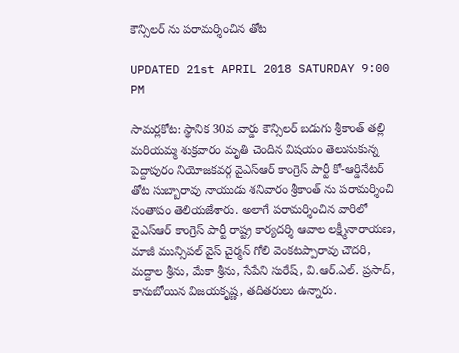కౌన్సిలర్ ను పరామర్శించిన తోట

UPDATED 21st APRIL 2018 SATURDAY 9:00 PM

సామర్లకోట: స్థానిక 30వ వార్డు కౌన్సిలర్ బడుగు శ్రీకాంత్ తల్లి మరియమ్మ శుక్రవారం మృతి చెందిన విషయం తెలుసుకున్న పెద్దాపురం నియోజకవర్గ వైఎస్ఆర్ కాంగ్రెస్ పార్టీ కో-ఆర్డినేటర్ తోట సుబ్బారావు నాయుడు శనివారం శ్రీకాంత్ ను పరామర్శించి సంతాపం తెలియజేశారు. అలాగే పరామర్శించిన వారిలో వైఎస్ఆర్ కాంగ్రెస్ పార్టీ రాష్ట్ర కార్యదర్శి ఆవాల లక్ష్మీనారాయణ, మాజీ మున్సిపల్ వైస్ చైర్మన్ గోలి వెంకటప్పారావు చౌదరి, మద్దాల శ్రీను, మేకా శ్రీను, సేపేని సురేష్, వి.ఆర్.ఎల్. ప్రసాద్, కానుబోయిన విజయకృష్ణ, తదితరులు ఉన్నారు.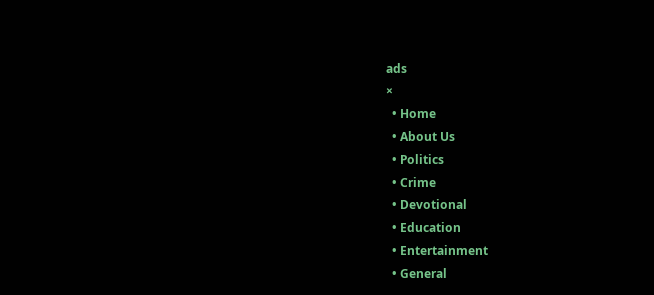ads
×
  • Home
  • About Us
  • Politics
  • Crime
  • Devotional
  • Education
  • Entertainment
  • General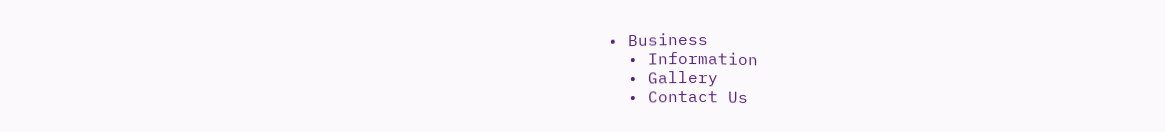• Business
  • Information
  • Gallery
  • Contact Us